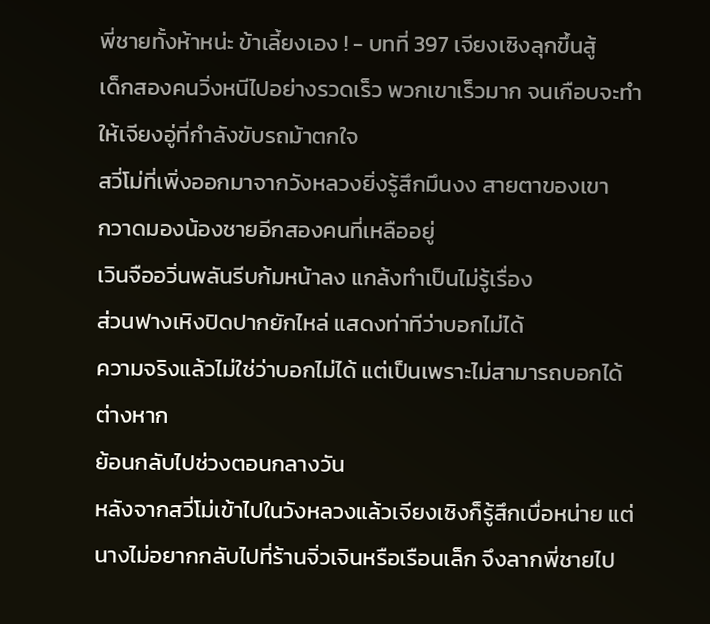พี่ชายทั้งห้าหน่ะ ข้าเลี้ยงเอง ! - บทที่ 397 เจียงเซิงลุกขึ้นสู้
เด็กสองคนวิ่งหนีไปอย่างรวดเร็ว พวกเขาเร็วมาก จนเกือบจะทำ
ให้เจียงอู่ที่กำลังขับรถม้าตกใจ
สวี่โม่ที่เพิ่งออกมาจากวังหลวงยิ่งรู้สึกมึนงง สายตาของเขา
กวาดมองน้องชายอีกสองคนที่เหลืออยู่
เวินจืออวิ่นพลันรีบก้มหน้าลง แกล้งทำเป็นไม่รู้เรื่อง
ส่วนฟางเหิงปิดปากยักไหล่ แสดงท่าทีว่าบอกไม่ได้
ความจริงแล้วไม่ใช่ว่าบอกไม่ได้ แต่เป็นเพราะไม่สามารถบอกได้
ต่างหาก
ย้อนกลับไปช่วงตอนกลางวัน
หลังจากสวี่โม่เข้าไปในวังหลวงแล้วเจียงเซิงก็รู้สึกเบื่อหน่าย แต่
นางไม่อยากกลับไปที่ร้านจิ่วเจินหรือเรือนเล็ก จึงลากพี่ชายไป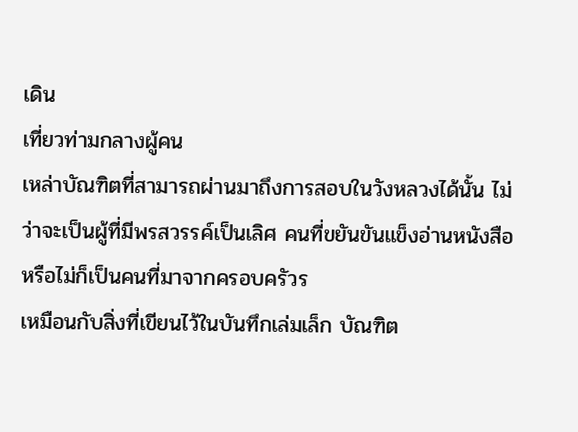เดิน
เที่ยวท่ามกลางผู้คน
เหล่าบัณฑิตที่สามารถผ่านมาถึงการสอบในวังหลวงได้นั้น ไม่
ว่าจะเป็นผู้ที่มีพรสวรรค์เป็นเลิศ คนที่ขยันขันแข็งอ่านหนังสือ
หรือไม่ก็เป็นคนที่มาจากครอบครัวร
เหมือนกับสิ่งที่เขียนไว้ในบันทึกเล่มเล็ก บัณฑิต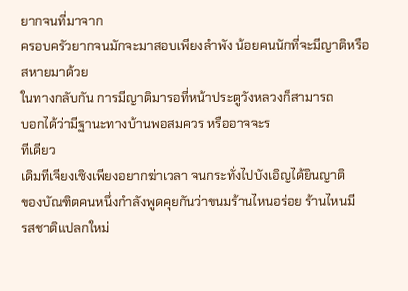ยากจนที่มาจาก
ครอบครัวยากจนมักจะมาสอบเพียงลำพัง น้อยคนนักที่จะมีญาติหรือ
สหายมาด้วย
ในทางกลับกัน การมีญาติมารอที่หน้าประตูวังหลวงก็สามารถ
บอกได้ว่ามีฐานะทางบ้านพอสมควร หรืออาจจะร
ทีเดียว
เดิมทีเจียงเซิงเพียงอยากฆ่าเวลา จนกระทั่งไปบังเอิญได้ยินญาติ
ของบัณฑิตคนหนึ่งกำลังพูดคุยกันว่าขนมร้านไหนอร่อย ร้านไหนมี
รสชาติแปลกใหม่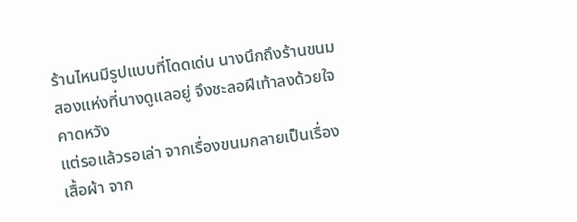ร้านไหนมีรูปแบบที่โดดเด่น นางนึกถึงร้านขนม
สองแห่งที่นางดูแลอยู่ จึงชะลอฝีเท้าลงด้วยใจคาดหวัง
แต่รอแล้วรอเล่า จากเรื่องขนมกลายเป็นเรื่องเสื้อผ้า จาก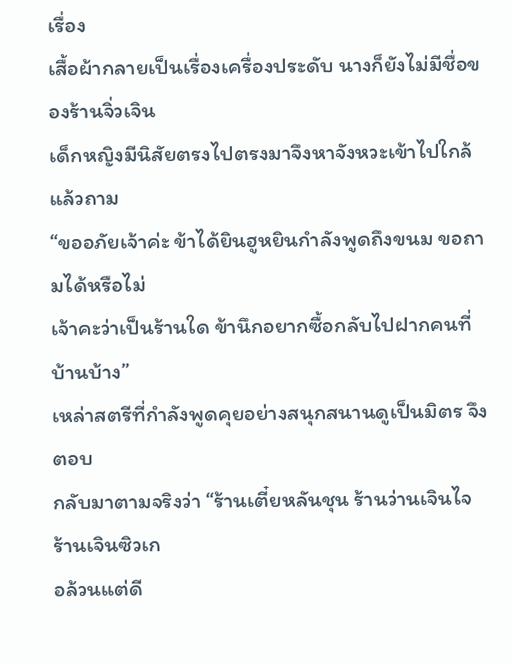เรื่อง
เสื้อผ้ากลายเป็นเรื่องเครื่องประดับ นางก็ยังไม่มีชื่อของร้านจิ่วเจิน
เด็กหญิงมีนิสัยตรงไปตรงมาจึงหาจังหวะเข้าไปใกล้แล้วถาม
“ขออภัยเจ้าค่ะ ข้าได้ยินฮูหยินกำลังพูดถึงขนม ขอถามได้หรือไม่
เจ้าคะว่าเป็นร้านใด ข้านึกอยากซื้อกลับไปฝากคนที่บ้านบ้าง”
เหล่าสตรีที่กำลังพูดคุยอย่างสนุกสนานดูเป็นมิตร จึงตอบ
กลับมาตามจริงว่า “ร้านเตี๋ยหลันชุน ร้านว่านเจินไจ ร้านเจินซิวเก
อล้วนแต่ดี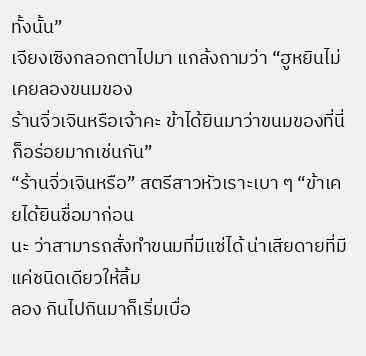ทั้งนั้น”
เจียงเซิงกลอกตาไปมา แกล้งถามว่า “ฮูหยินไม่เคยลองขนมของ
ร้านจิ่วเจินหรือเจ้าคะ ข้าได้ยินมาว่าขนมของที่นี่ก็อร่อยมากเช่นกัน”
“ร้านจิ่วเจินหรือ” สตรีสาวหัวเราะเบา ๆ “ข้าเคยได้ยินชื่อมาก่อน
นะ ว่าสามารถสั่งทำขนมที่มีแซ่ได้ น่าเสียดายที่มีแค่ชนิดเดียวให้ลิ้ม
ลอง กินไปกินมาก็เริ่มเบื่อ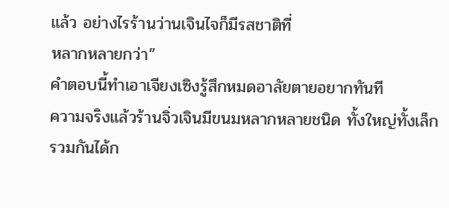แล้ว อย่างไรร้านว่านเจินไจก็มีรสชาติที่
หลากหลายกว่า”
คำตอบนี้ทำเอาเจียงเซิงรู้สึกหมดอาลัยตายอยากทันที
ความจริงแล้วร้านจิ่วเจินมีขนมหลากหลายชนิด ทั้งใหญ่ทั้งเล็ก
รวมกันได้ก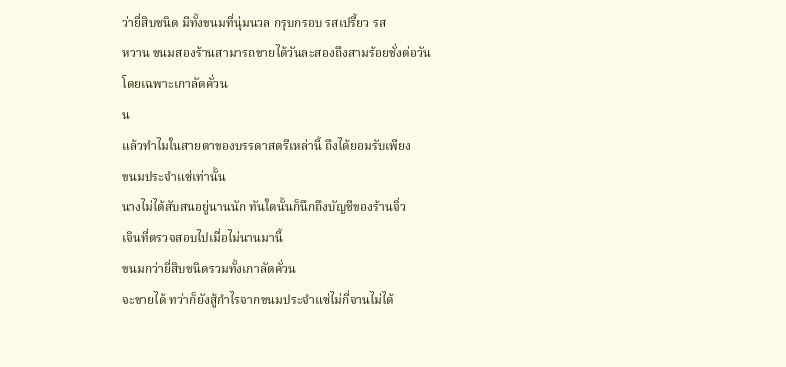ว่ายี่สิบชนิด มีทั้งขนมที่นุ่มนวล กรุบกรอบ รสเปรี้ยว รส
หวาน ขนมสองร้านสามารถขายได้วันละสองถึงสามร้อยชั่งต่อวัน
โดยเฉพาะเกาลัดคั่วน
น
แล้วทำไมในสายตาของบรรดาสตรีเหล่านี้ ถึงได้ยอมรับเพียง
ขนมประจำแซ่เท่านั้น
นางไม่ได้สับสนอยู่นานนัก ทันใดนั้นก็นึกถึงบัญชีของร้านจิ่ว
เจินที่ตรวจสอบไปเมื่อไม่นานมานี้
ขนมกว่ายี่สิบชนิดรวมทั้งเกาลัดคั่วน
จะขายได้ ทว่าก็ยังสู้กำไรจากขนมประจำแซ่ไม่กี่จานไม่ได้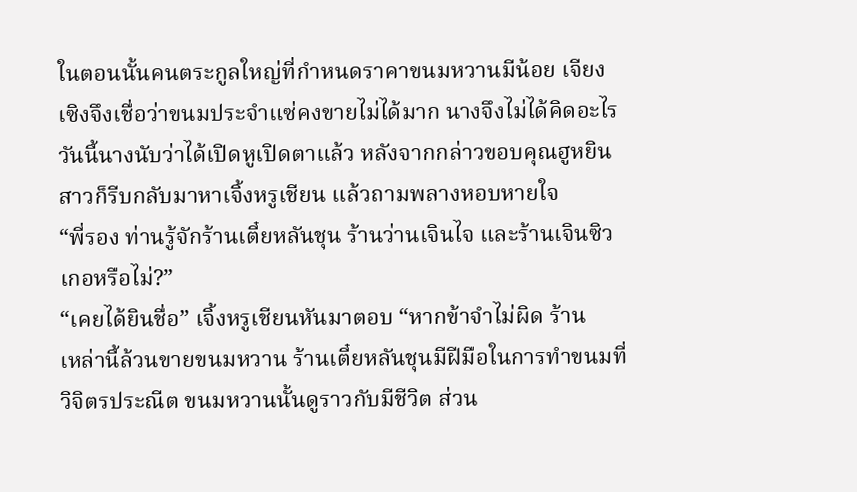ในตอนนั้นคนตระกูลใหญ่ที่กำหนดราคาขนมหวานมีน้อย เจียง
เซิงจึงเชื่อว่าขนมประจำแซ่คงขายไม่ได้มาก นางจึงไม่ได้คิดอะไร
วันนี้นางนับว่าได้เปิดหูเปิดตาแล้ว หลังจากกล่าวขอบคุณฮูหยิน
สาวก็รีบกลับมาหาเจิ้งหรูเชียน แล้วถามพลางหอบหายใจ
“พี่รอง ท่านรู้จักร้านเตี๋ยหลันชุน ร้านว่านเจินไจ และร้านเจินซิว
เกอหรือไม่?”
“เคยได้ยินชื่อ” เจิ้งหรูเชียนหันมาตอบ “หากข้าจำไม่ผิด ร้าน
เหล่านี้ล้วนขายขนมหวาน ร้านเตี๋ยหลันชุนมีฝีมือในการทำขนมที่
วิจิตรประณีต ขนมหวานนั้นดูราวกับมีชีวิต ส่วน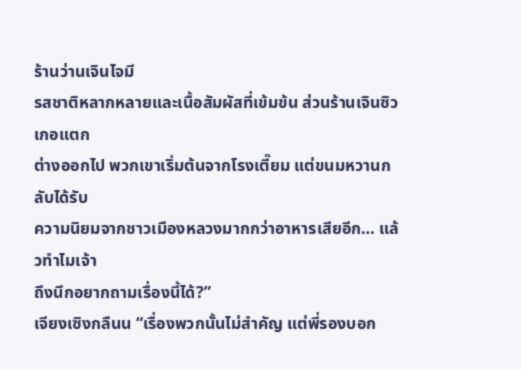ร้านว่านเจินไจมี
รสชาติหลากหลายและเนื้อสัมผัสที่เข้มข้น ส่วนร้านเจินซิวเกอแตก
ต่างออกไป พวกเขาเริ่มต้นจากโรงเตี๊ยม แต่ขนมหวานกลับได้รับ
ความนิยมจากชาวเมืองหลวงมากกว่าอาหารเสียอีก… แล้วทำไมเจ้า
ถึงนึกอยากถามเรื่องนี้ได้?”
เจียงเซิงกลืนน “เรื่องพวกนั้นไม่สำคัญ แต่พี่รองบอก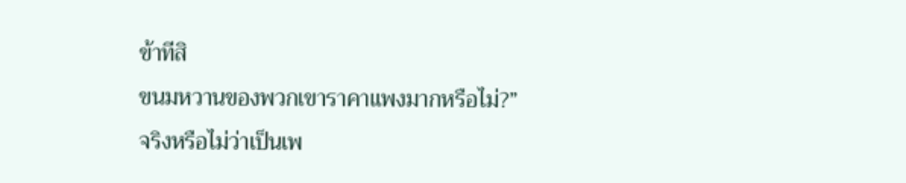ข้าทีสิ
ขนมหวานของพวกเขาราคาแพงมากหรือไม่?”
จริงหรือไม่ว่าเป็นเพ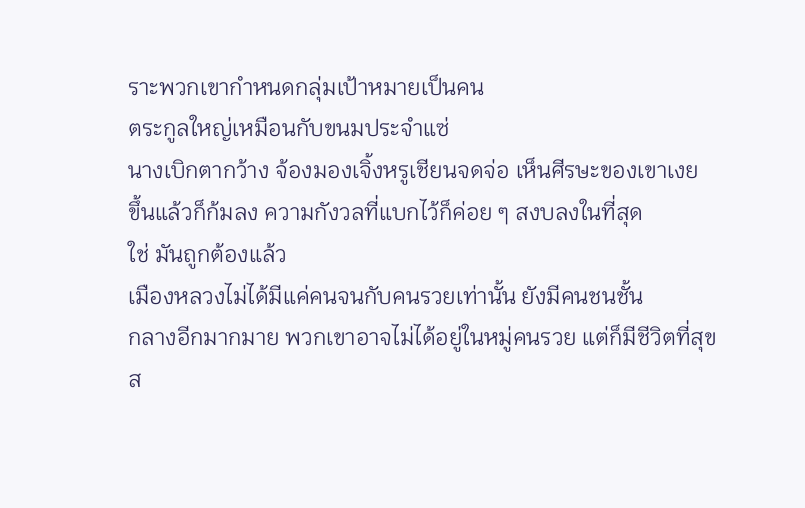ราะพวกเขากำหนดกลุ่มเป้าหมายเป็นคน
ตระกูลใหญ่เหมือนกับขนมประจำแซ่
นางเบิกตากว้าง จ้องมองเจิ้งหรูเชียนจดจ่อ เห็นศีรษะของเขาเงย
ขึ้นแล้วก็ก้มลง ความกังวลที่แบกไว้ก็ค่อย ๆ สงบลงในที่สุด
ใช่ มันถูกต้องแล้ว
เมืองหลวงไม่ได้มีแค่คนจนกับคนรวยเท่านั้น ยังมีคนชนชั้น
กลางอีกมากมาย พวกเขาอาจไม่ได้อยู่ในหมู่คนรวย แต่ก็มีชีวิตที่สุข
ส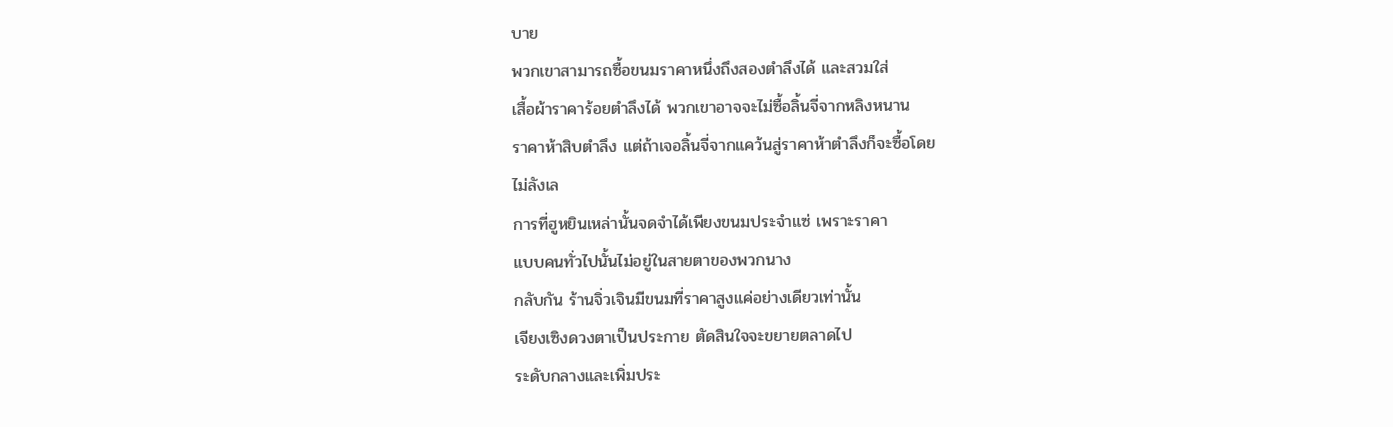บาย
พวกเขาสามารถซื้อขนมราคาหนึ่งถึงสองตำลึงได้ และสวมใส่
เสื้อผ้าราคาร้อยตำลึงได้ พวกเขาอาจจะไม่ซื้อลิ้นจี่จากหลิงหนาน
ราคาห้าสิบตำลึง แต่ถ้าเจอลิ้นจี่จากแคว้นสู่ราคาห้าตำลึงก็จะซื้อโดย
ไม่ลังเล
การที่ฮูหยินเหล่านั้นจดจำได้เพียงขนมประจำแซ่ เพราะราคา
แบบคนทั่วไปนั้นไม่อยู่ในสายตาของพวกนาง
กลับกัน ร้านจิ่วเจินมีขนมที่ราคาสูงแค่อย่างเดียวเท่านั้น
เจียงเซิงดวงตาเป็นประกาย ตัดสินใจจะขยายตลาดไป
ระดับกลางและเพิ่มประ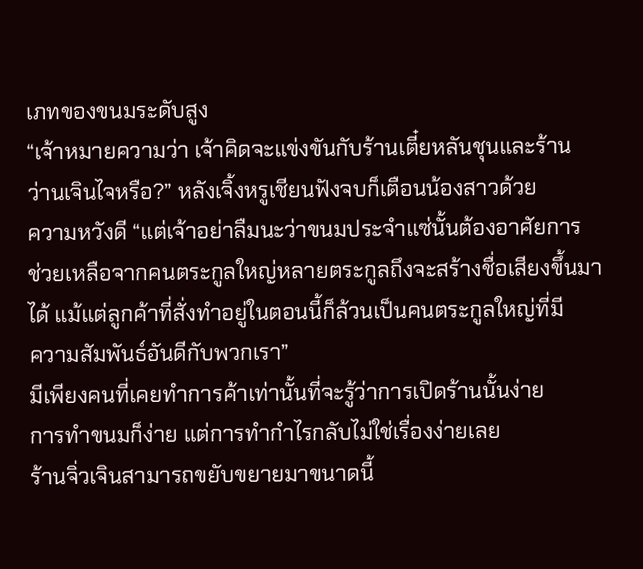เภทของขนมระดับสูง
“เจ้าหมายความว่า เจ้าคิดจะแข่งขันกับร้านเตี๋ยหลันชุนและร้าน
ว่านเจินไจหรือ?” หลังเจิ้งหรูเชียนฟังจบก็เตือนน้องสาวด้วย
ความหวังดี “แต่เจ้าอย่าลืมนะว่าขนมประจำแซ่นั้นต้องอาศัยการ
ช่วยเหลือจากคนตระกูลใหญ่หลายตระกูลถึงจะสร้างชื่อเสียงขึ้นมา
ได้ แม้แต่ลูกค้าที่สั่งทำอยู่ในตอนนี้ก็ล้วนเป็นคนตระกูลใหญ่ที่มี
ความสัมพันธ์อันดีกับพวกเรา”
มีเพียงคนที่เคยทำการค้าเท่านั้นที่จะรู้ว่าการเปิดร้านนั้นง่าย
การทำขนมก็ง่าย แต่การทำกำไรกลับไม่ใช่เรื่องง่ายเลย
ร้านจิ่วเจินสามารถขยับขยายมาขนาดนี้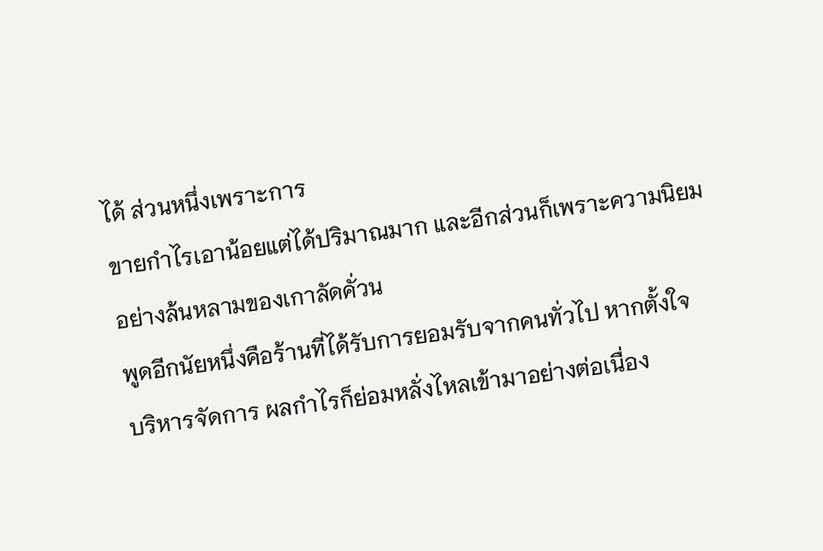ได้ ส่วนหนึ่งเพราะการ
ขายกำไรเอาน้อยแต่ได้ปริมาณมาก และอีกส่วนก็เพราะความนิยม
อย่างล้นหลามของเกาลัดคั่วน
พูดอีกนัยหนึ่งคือร้านที่ได้รับการยอมรับจากคนทั่วไป หากตั้งใจ
บริหารจัดการ ผลกำไรก็ย่อมหลั่งไหลเข้ามาอย่างต่อเนื่อง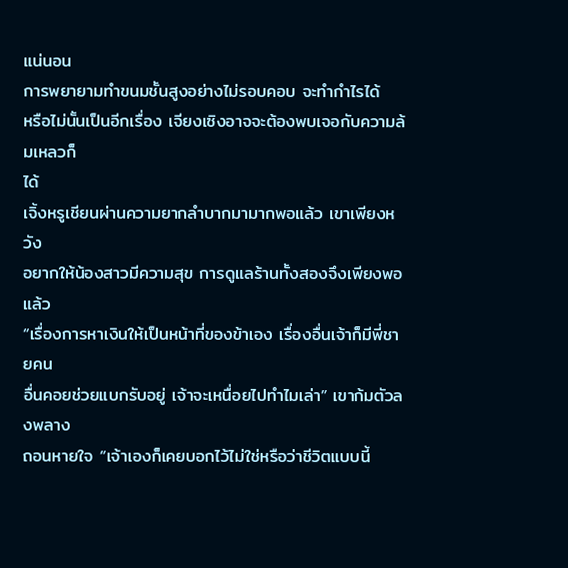แน่นอน
การพยายามทำขนมชั้นสูงอย่างไม่รอบคอบ จะทำกำไรได้
หรือไม่นั้นเป็นอีกเรื่อง เจียงเซิงอาจจะต้องพบเจอกับความล้มเหลวก็
ได้
เจิ้งหรูเชียนผ่านความยากลำบากมามากพอแล้ว เขาเพียงหวัง
อยากให้น้องสาวมีความสุข การดูแลร้านทั้งสองจึงเพียงพอแล้ว
“เรื่องการหาเงินให้เป็นหน้าที่ของข้าเอง เรื่องอื่นเจ้าก็มีพี่ชายคน
อื่นคอยช่วยแบกรับอยู่ เจ้าจะเหนื่อยไปทำไมเล่า” เขาก้มตัวลงพลาง
ถอนหายใจ “เจ้าเองก็เคยบอกไว้ไม่ใช่หรือว่าชีวิตแบบนี้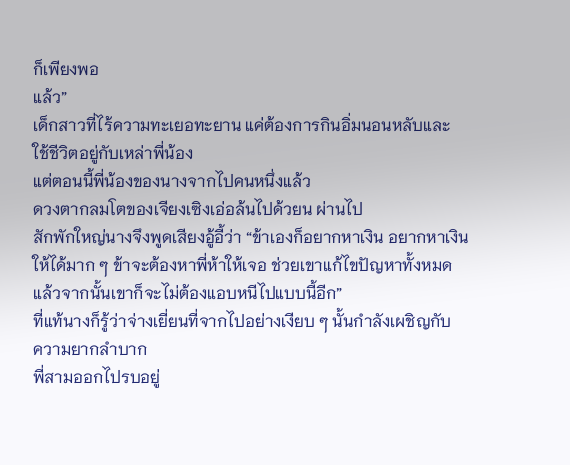ก็เพียงพอ
แล้ว”
เด็กสาวที่ไร้ความทะเยอทะยาน แค่ต้องการกินอิ่มนอนหลับและ
ใช้ชีวิตอยู่กับเหล่าพี่น้อง
แต่ตอนนี้พี่น้องของนางจากไปคนหนึ่งแล้ว
ดวงตากลมโตของเจียงเซิงเอ่อล้นไปด้วยน ผ่านไป
สักพักใหญ่นางจึงพูดเสียงอู้อี้ว่า “ข้าเองก็อยากหาเงิน อยากหาเงิน
ให้ได้มาก ๆ ข้าจะต้องหาพี่ห้าให้เจอ ช่วยเขาแก้ไขปัญหาทั้งหมด
แล้วจากนั้นเขาก็จะไม่ต้องแอบหนีไปแบบนี้อีก”
ที่แท้นางก็รู้ว่าจ่างเยี่ยนที่จากไปอย่างเงียบ ๆ นั้นกำลังเผชิญกับ
ความยากลำบาก
พี่สามออกไปรบอยู่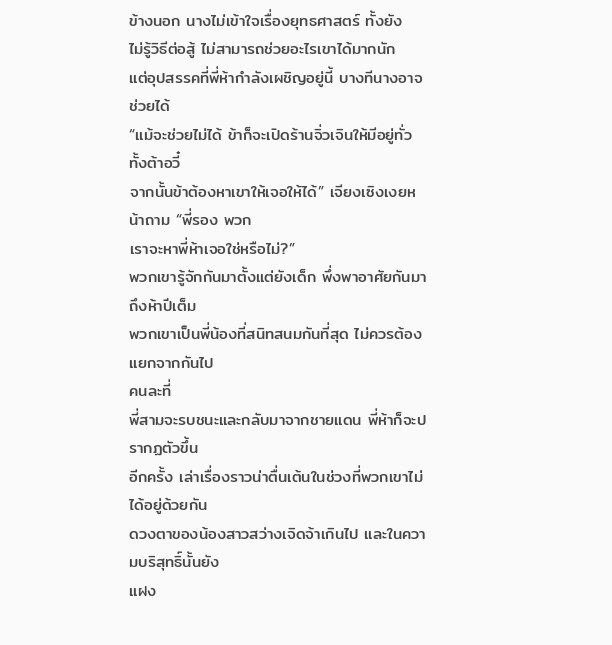ข้างนอก นางไม่เข้าใจเรื่องยุทธศาสตร์ ทั้งยัง
ไม่รู้วิธีต่อสู้ ไม่สามารถช่วยอะไรเขาได้มากนัก
แต่อุปสรรคที่พี่ห้ากำลังเผชิญอยู่นี้ บางทีนางอาจช่วยได้
“แม้จะช่วยไม่ได้ ข้าก็จะเปิดร้านจิ่วเจินให้มีอยู่ทั่วทั้งต้าอวี๋
จากนั้นข้าต้องหาเขาให้เจอให้ได้” เจียงเซิงเงยหน้าถาม “พี่รอง พวก
เราจะหาพี่ห้าเจอใช่หรือไม่?”
พวกเขารู้จักกันมาตั้งแต่ยังเด็ก พึ่งพาอาศัยกันมาถึงห้าปีเต็ม
พวกเขาเป็นพี่น้องที่สนิทสนมกันที่สุด ไม่ควรต้องแยกจากกันไป
คนละที่
พี่สามจะรบชนะและกลับมาจากชายแดน พี่ห้าก็จะปรากฏตัวขึ้น
อีกครั้ง เล่าเรื่องราวน่าตื่นเต้นในช่วงที่พวกเขาไม่ได้อยู่ด้วยกัน
ดวงตาของน้องสาวสว่างเจิดจ้าเกินไป และในความบริสุทธิ์นั้นยัง
แฝง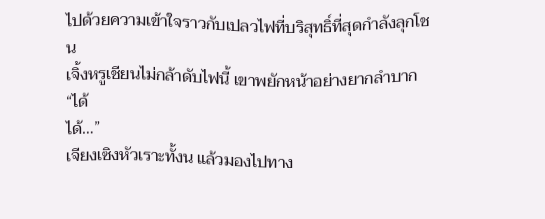ไปด้วยความเข้าใจราวกับเปลวไฟที่บริสุทธิ์ที่สุดกำลังลุกโชน
เจิ้งหรูเชียนไม่กล้าดับไฟนี้ เขาพยักหน้าอย่างยากลำบาก “ได้
ได้…”
เจียงเซิงหัวเราะทั้งน แล้วมองไปทาง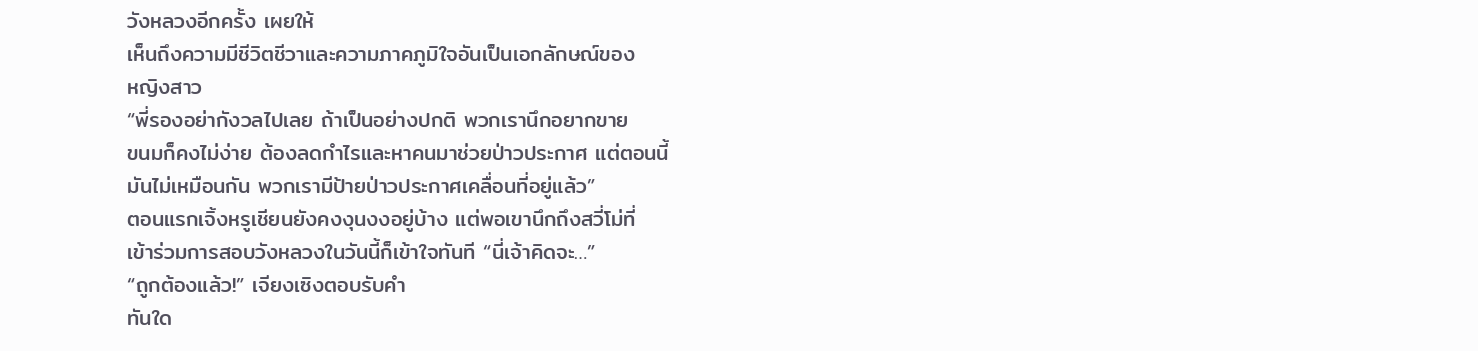วังหลวงอีกครั้ง เผยให้
เห็นถึงความมีชีวิตชีวาและความภาคภูมิใจอันเป็นเอกลักษณ์ของ
หญิงสาว
“พี่รองอย่ากังวลไปเลย ถ้าเป็นอย่างปกติ พวกเรานึกอยากขาย
ขนมก็คงไม่ง่าย ต้องลดกำไรและหาคนมาช่วยป่าวประกาศ แต่ตอนนี้
มันไม่เหมือนกัน พวกเรามีป้ายป่าวประกาศเคลื่อนที่อยู่แล้ว”
ตอนแรกเจิ้งหรูเชียนยังคงงุนงงอยู่บ้าง แต่พอเขานึกถึงสวี่โม่ที่
เข้าร่วมการสอบวังหลวงในวันนี้ก็เข้าใจทันที “นี่เจ้าคิดจะ…”
“ถูกต้องแล้ว!” เจียงเซิงตอบรับคำ
ทันใด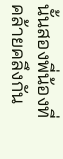นั้นสองพี่น้องที่คล้ายคลึงกัน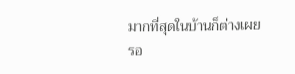มากที่สุดในบ้านก็ต่างเผย
รอ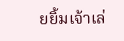ยยิ้มเจ้าเล่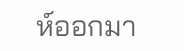ห์ออกมา